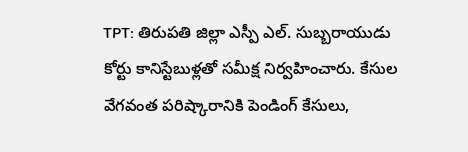TPT: తిరుపతి జిల్లా ఎస్పీ ఎల్. సుబ్బరాయుడు కోర్టు కానిస్టేబుళ్లతో సమీక్ష నిర్వహించారు. కేసుల వేగవంత పరిష్కారానికి పెండింగ్ కేసులు,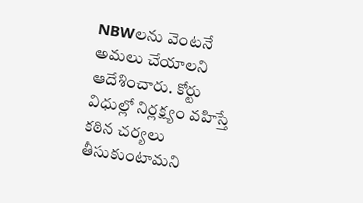NBWలను వెంటనే అమలు చేయాలని ఆదేశించారు. కోర్టు విధుల్లో నిర్లక్ష్యం వహిస్తే కఠిన చర్యలు తీసుకుంటామని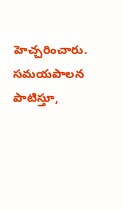హెచ్చరించారు. సమయపాలన పాటిస్తూ,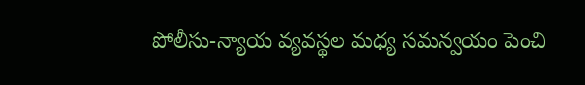పోలీసు-న్యాయ వ్యవస్థల మధ్య సమన్వయం పెంచి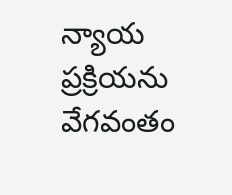న్యాయ ప్రక్రియను వేగవంతం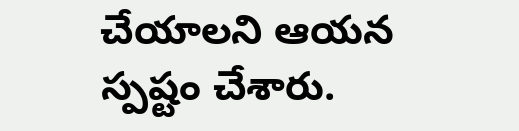చేయాలని ఆయన స్పష్టం చేశారు.